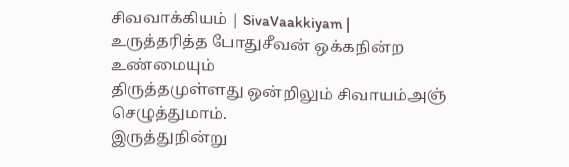சிவவாக்கியம் | SivaVaakkiyam |
உருத்தரித்த போதுசீவன் ஒக்கநின்ற உண்மையும்
திருத்தமுள்ளது ஒன்றிலும் சிவாயம்அஞ் செழுத்துமாம்.
இருத்துநின்று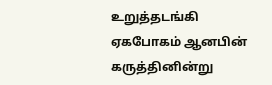உறுத்தடங்கி ஏகபோகம் ஆனபின்
கருத்தினின்று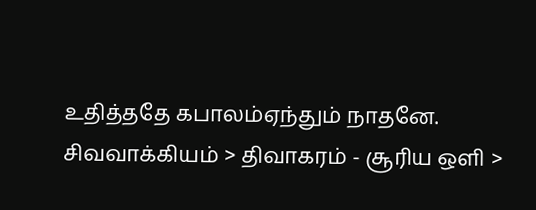உதித்ததே கபாலம்ஏந்தும் நாதனே.
சிவவாக்கியம் > திவாகரம் - சூரிய ஒளி >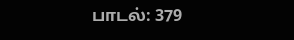பாடல்: 379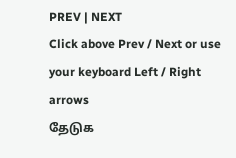PREV | NEXT
Click above Prev / Next or use your keyboard Left / Right arrows
தேடுக